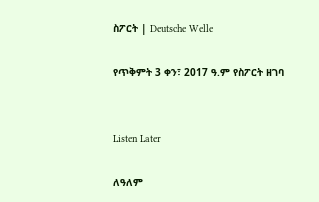ስፖርት | Deutsche Welle

የጥቅምት 3 ቀን፣ 2017 ዓ.ም የስፖርት ዘገባ


Listen Later

ለዓለም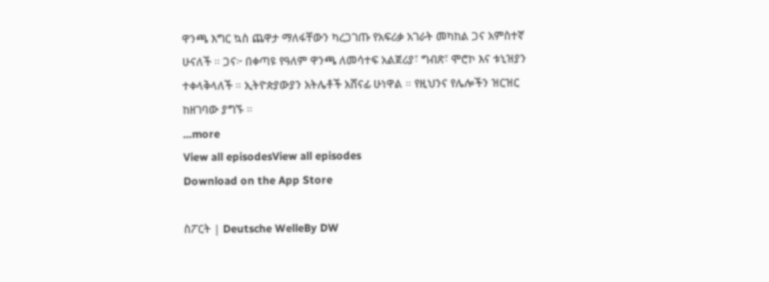ዋንጫ እግር ኳስ ጨዋታ ማለፋቸውን ካረጋገጡ የአፍሪቃ አገራት መካከል ጋና አምስተኛ ሁናለች ። ጋና፦ በቀጣዩ የዓለም ዋንጫ ለመሳተፍ አልጀሪያ፣ ግብጽ፣ ሞሮኮ እና ቱኒዝያን ተቀላቅላለች ። ኢትዮጵያውያን አትሌቶች አሸናፊ ሁነዋል ። የዚህንና የሌሎችን ዝርዝር ከዘገባው ያግኙ ።
...more
View all episodesView all episodes
Download on the App Store

ስፖርት | Deutsche WelleBy DW